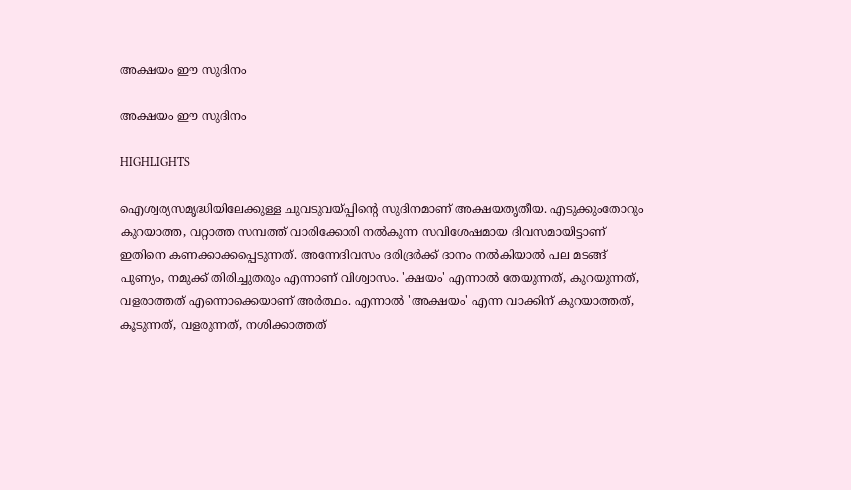അക്ഷയം ഈ സുദിനം

അക്ഷയം ഈ സുദിനം

HIGHLIGHTS

ഐശ്വര്യസമൃദ്ധിയിലേക്കുള്ള ചുവടുവയ്പ്പിന്‍റെ സുദിനമാണ് അക്ഷയതൃതീയ. എടുക്കുംതോറും കുറയാത്ത, വറ്റാത്ത സമ്പത്ത് വാരിക്കോരി നല്‍കുന്ന സവിശേഷമായ ദിവസമായിട്ടാണ് ഇതിനെ കണക്കാക്കപ്പെടുന്നത്. അന്നേദിവസം ദരിദ്രര്‍ക്ക് ദാനം നല്‍കിയാല്‍ പല മടങ്ങ് പുണ്യം, നമുക്ക് തിരിച്ചുതരും എന്നാണ് വിശ്വാസം. 'ക്ഷയം' എന്നാല്‍ തേയുന്നത്, കുറയുന്നത്, വളരാത്തത് എന്നൊക്കെയാണ് അര്‍ത്ഥം. എന്നാല്‍ 'അക്ഷയം' എന്ന വാക്കിന് കുറയാത്തത്, കൂടുന്നത്, വളരുന്നത്, നശിക്കാത്തത്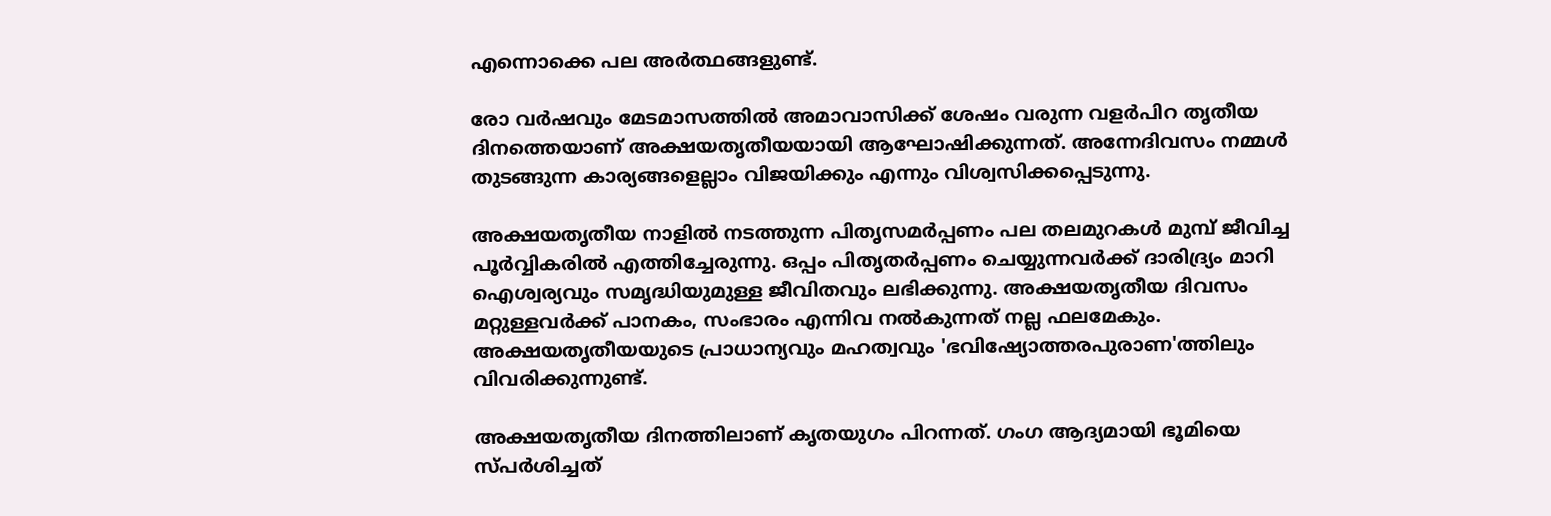എന്നൊക്കെ പല അര്‍ത്ഥങ്ങളുണ്ട്.

രോ വര്‍ഷവും മേടമാസത്തില്‍ അമാവാസിക്ക് ശേഷം വരുന്ന വളര്‍പിറ തൃതീയ ദിനത്തെയാണ് അക്ഷയതൃതീയയായി ആഘോഷിക്കുന്നത്. അന്നേദിവസം നമ്മള്‍ തുടങ്ങുന്ന കാര്യങ്ങളെല്ലാം വിജയിക്കും എന്നും വിശ്വസിക്കപ്പെടുന്നു.

അക്ഷയതൃതീയ നാളില്‍ നടത്തുന്ന പിതൃസമര്‍പ്പണം പല തലമുറകള്‍ മുമ്പ് ജീവിച്ച പൂര്‍വ്വികരില്‍ എത്തിച്ചേരുന്നു. ഒപ്പം പിതൃതര്‍പ്പണം ചെയ്യുന്നവര്‍ക്ക് ദാരിദ്ര്യം മാറി ഐശ്വര്യവും സമൃദ്ധിയുമുള്ള ജീവിതവും ലഭിക്കുന്നു. അക്ഷയതൃതീയ ദിവസം മറ്റുള്ളവര്‍ക്ക് പാനകം, സംഭാരം എന്നിവ നല്‍കുന്നത് നല്ല ഫലമേകും. അക്ഷയതൃതീയയുടെ പ്രാധാന്യവും മഹത്വവും 'ഭവിഷ്യോത്തരപുരാണ'ത്തിലും വിവരിക്കുന്നുണ്ട്.

അക്ഷയതൃതീയ ദിനത്തിലാണ് കൃതയുഗം പിറന്നത്. ഗംഗ ആദ്യമായി ഭൂമിയെ സ്പര്‍ശിച്ചത്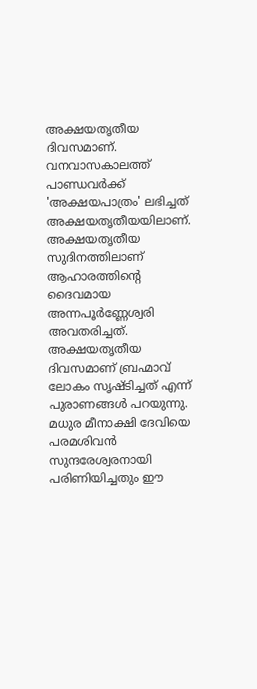അക്ഷയതൃതീയ ദിവസമാണ്. വനവാസകാലത്ത് പാണ്ഡവര്‍ക്ക് 'അക്ഷയപാത്രം' ലഭിച്ചത് അക്ഷയതൃതീയയിലാണ്. അക്ഷയതൃതീയ സുദിനത്തിലാണ് ആഹാരത്തിന്‍റെ ദൈവമായ അന്നപൂര്‍ണ്ണേശ്വരി അവതരിച്ചത്. അക്ഷയതൃതീയ ദിവസമാണ് ബ്രഹ്മാവ് ലോകം സൃഷ്ടിച്ചത് എന്ന് പുരാണങ്ങള്‍ പറയുന്നു. മധുര മീനാക്ഷി ദേവിയെ പരമശിവന്‍ സുന്ദരേശ്വരനായി പരിണിയിച്ചതും ഈ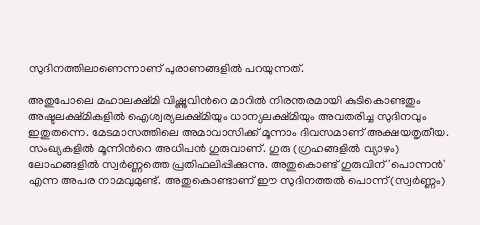സുദിനത്തിലാണെന്നാണ് പുരാണങ്ങളില്‍ പറയുന്നത്.

അതുപോലെ മഹാലക്ഷ്മി വിഷ്ണുവിന്‍റെ മാറില്‍ നിരന്തരമായി കുടികൊണ്ടതും അഷ്ടലക്ഷ്മികളില്‍ ഐശ്വര്യലക്ഷ്മിയും ധാന്യലക്ഷ്മിയും അവതരിച്ച സുദിനവും ഇതുതന്നെ. മേടമാസത്തിലെ അമാവാസിക്ക് മൂന്നാം ദിവസമാണ് അക്ഷയതൃതീയ. സംഖ്യകളില്‍ മൂന്നിന്‍റെ അധിപന്‍ ഗുരുവാണ്. ഗുരു (ഗ്രഹങ്ങളില്‍ വ്യാഴം) ലോഹങ്ങളില്‍ സ്വര്‍ണ്ണത്തെ പ്രതിഫലിപ്പിക്കുന്നു. അതുകൊണ്ട് ഗുരുവിന് 'പൊന്നന്‍' എന്ന അപര നാമവുമുണ്ട്. അതുകൊണ്ടാണ് ഈ സുദിനത്തല്‍ പൊന്ന്(സ്വര്‍ണ്ണം)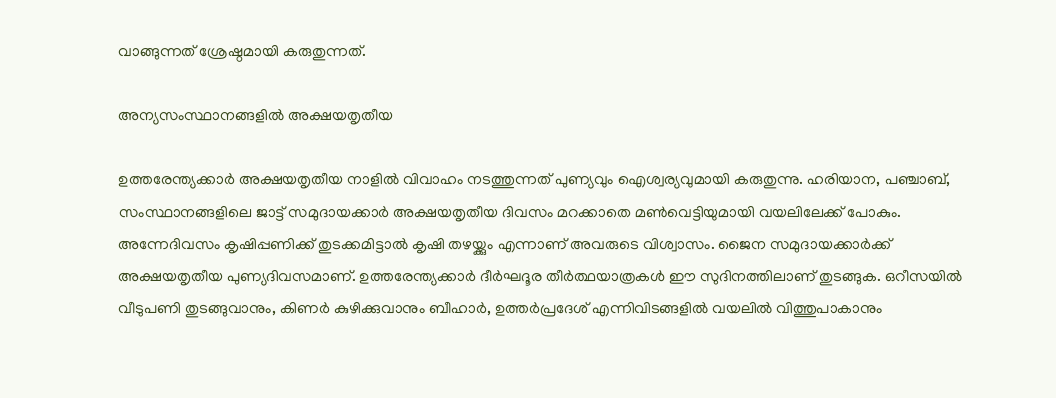വാങ്ങുന്നത് ശ്രേഷ്ഠമായി കരുതുന്നത്.

അന്യസംസ്ഥാനങ്ങളില്‍ അക്ഷയതൃതീയ

ഉത്തരേന്ത്യക്കാര്‍ അക്ഷയതൃതീയ നാളില്‍ വിവാഹം നടത്തുന്നത് പുണ്യവും ഐശ്വര്യവുമായി കരുതുന്നു. ഹരിയാന, പഞ്ചാബ്, സംസ്ഥാനങ്ങളിലെ ജാട്ട് സമുദായക്കാര്‍ അക്ഷയതൃതീയ ദിവസം മറക്കാതെ മണ്‍വെട്ടിയുമായി വയലിലേക്ക് പോകും. അന്നേദിവസം കൃഷിപ്പണിക്ക് തുടക്കമിട്ടാല്‍ കൃഷി തഴയ്ക്കും എന്നാണ് അവരുടെ വിശ്വാസം. ജൈന സമുദായക്കാര്‍ക്ക് അക്ഷയതൃതീയ പുണ്യദിവസമാണ്. ഉത്തരേന്ത്യക്കാര്‍ ദീര്‍ഘദൂര തീര്‍ത്ഥയാത്രകള്‍ ഈ സുദിനത്തിലാണ് തുടങ്ങുക. ഒറീസയില്‍ വീടുപണി തുടങ്ങുവാനും, കിണര്‍ കുഴിക്കുവാനും ബീഹാര്‍, ഉത്തര്‍പ്രദേശ് എന്നിവിടങ്ങളില്‍ വയലില്‍ വിത്തുപാകാനും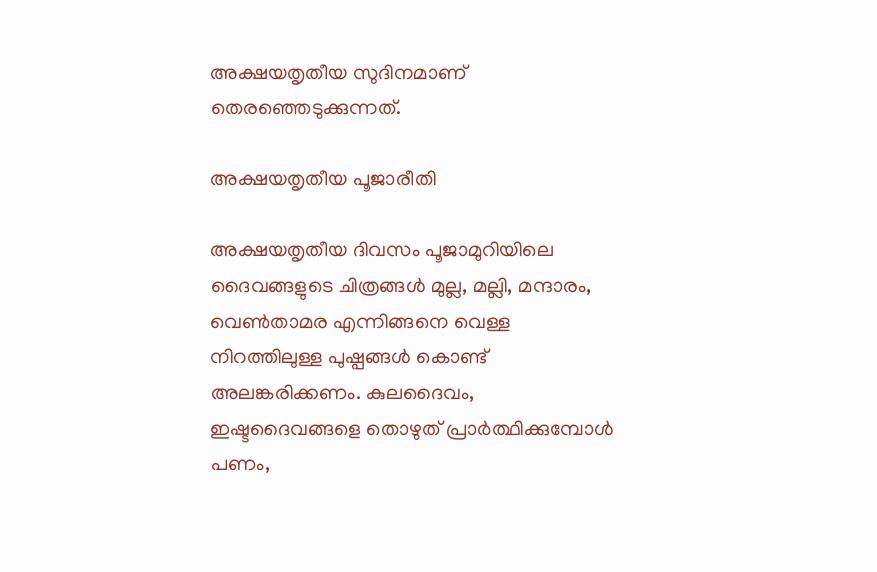അക്ഷയതൃതീയ സുദിനമാണ് തെരഞ്ഞെടുക്കുന്നത്.

അക്ഷയതൃതീയ പൂജാരീതി

അക്ഷയതൃതീയ ദിവസം പൂജാമുറിയിലെ ദൈവങ്ങളുടെ ചിത്രങ്ങള്‍ മുല്ല, മല്ലി, മന്ദാരം, വെണ്‍താമര എന്നിങ്ങനെ വെള്ള നിറത്തിലുള്ള പുഷ്പങ്ങള്‍ കൊണ്ട് അലങ്കരിക്കണം. കുലദൈവം, ഇഷ്ടദൈവങ്ങളെ തൊഴുത് പ്രാര്‍ത്ഥിക്കുമ്പോള്‍ പണം,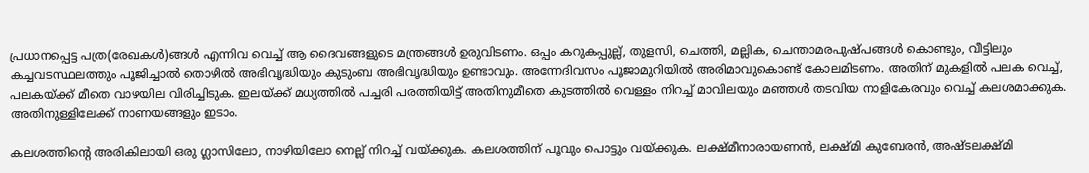പ്രധാനപ്പെട്ട പത്ര(രേഖകള്‍)ങ്ങള്‍ എന്നിവ വെച്ച് ആ ദൈവങ്ങളുടെ മന്ത്രങ്ങള്‍ ഉരുവിടണം. ഒപ്പം കറുകപ്പുല്ല്, തുളസി, ചെത്തി, മല്ലിക, ചെന്താമരപുഷ്പങ്ങള്‍ കൊണ്ടും, വീട്ടിലും കച്ചവടസ്ഥലത്തും പൂജിച്ചാല്‍ തൊഴില്‍ അഭിവൃദ്ധിയും കുടുംബ അഭിവൃദ്ധിയും ഉണ്ടാവും. അന്നേദിവസം പൂജാമുറിയില്‍ അരിമാവുകൊണ്ട് കോലമിടണം. അതിന് മുകളില്‍ പലക വെച്ച്, പലകയ്ക്ക് മീതെ വാഴയില വിരിച്ചിടുക. ഇലയ്ക്ക് മധ്യത്തില്‍ പച്ചരി പരത്തിയിട്ട് അതിനുമീതെ കുടത്തില്‍ വെള്ളം നിറച്ച് മാവിലയും മഞ്ഞള്‍ തടവിയ നാളികേരവും വെച്ച് കലശമാക്കുക. അതിനുള്ളിലേക്ക് നാണയങ്ങളും ഇടാം.

കലശത്തിന്‍റെ അരികിലായി ഒരു ഗ്ലാസിലോ, നാഴിയിലോ നെല്ല് നിറച്ച് വയ്ക്കുക. കലശത്തിന് പൂവും പൊട്ടും വയ്ക്കുക. ലക്ഷ്മീനാരായണന്‍, ലക്ഷ്മി കുബേരന്‍, അഷ്ടലക്ഷ്മി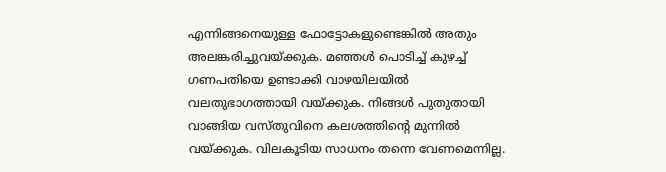എന്നിങ്ങനെയുള്ള ഫോട്ടോകളുണ്ടെങ്കില്‍ അതും അലങ്കരിച്ചുവയ്ക്കുക. മഞ്ഞള്‍ പൊടിച്ച് കുഴച്ച് ഗണപതിയെ ഉണ്ടാക്കി വാഴയിലയില്‍ വലതുഭാഗത്തായി വയ്ക്കുക. നിങ്ങള്‍ പുതുതായി വാങ്ങിയ വസ്തുവിനെ കലശത്തിന്‍റെ മുന്നില്‍ വയ്ക്കുക. വിലകൂടിയ സാധനം തന്നെ വേണമെന്നില്ല.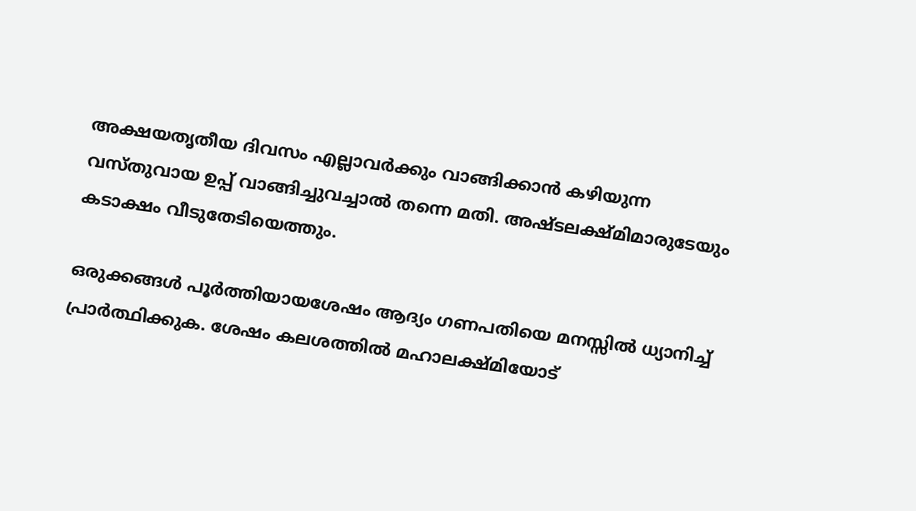അക്ഷയതൃതീയ ദിവസം എല്ലാവര്‍ക്കും വാങ്ങിക്കാന്‍ കഴിയുന്ന വസ്തുവായ ഉപ്പ് വാങ്ങിച്ചുവച്ചാല്‍ തന്നെ മതി. അഷ്ടലക്ഷ്മിമാരുടേയും കടാക്ഷം വീടുതേടിയെത്തും.

ഒരുക്കങ്ങള്‍ പൂര്‍ത്തിയായശേഷം ആദ്യം ഗണപതിയെ മനസ്സില്‍ ധ്യാനിച്ച് പ്രാര്‍ത്ഥിക്കുക. ശേഷം കലശത്തില്‍ മഹാലക്ഷ്മിയോട്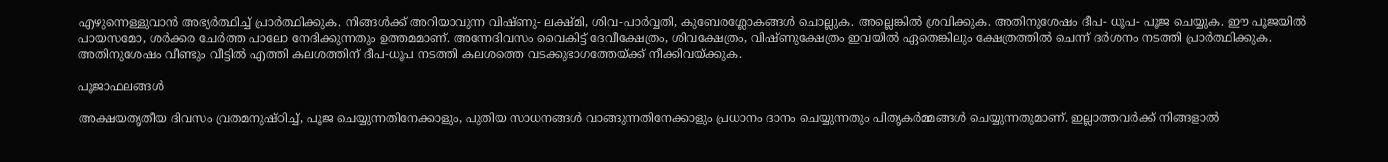എഴുന്നെള്ളുവാന്‍ അഭ്യര്‍ത്ഥിച്ച് പ്രാര്‍ത്ഥിക്കുക. നിങ്ങള്‍ക്ക് അറിയാവുന്ന വിഷ്ണു- ലക്ഷ്മി, ശിവ-പാര്‍വ്വതി, കുബേരശ്ലോകങ്ങള്‍ ചൊല്ലുക. അല്ലെങ്കില്‍ ശ്രവിക്കുക. അതിനുശേഷം ദീപ- ധൂപ- പൂജ ചെയ്യുക. ഈ പൂജയില്‍ പായസമോ, ശര്‍ക്കര ചേര്‍ത്ത പാലോ നേദിക്കുന്നതും ഉത്തമമാണ്. അന്നേദിവസം വൈകിട്ട് ദേവീക്ഷേത്രം, ശിവക്ഷേത്രം, വിഷ്ണുക്ഷേത്രം ഇവയില്‍ ഏതെങ്കിലും ക്ഷേത്രത്തില്‍ ചെന്ന് ദര്‍ശനം നടത്തി പ്രാര്‍ത്ഥിക്കുക. അതിനുശേഷം വീണ്ടും വീട്ടില്‍ എത്തി കലശത്തിന് ദീപ-ധൂപ നടത്തി കലശത്തെ വടക്കുഭാഗത്തേയ്ക്ക് നീക്കിവയ്ക്കുക.

പൂജാഫലങ്ങള്‍

അക്ഷയതൃതീയ ദിവസം വ്രതമനുഷ്ഠിച്ച്, പൂജ ചെയ്യുന്നതിനേക്കാളും, പുതിയ സാധനങ്ങള്‍ വാങ്ങുന്നതിനേക്കാളും പ്രധാനം ദാനം ചെയ്യുന്നതും പിതൃകര്‍മ്മങ്ങള്‍ ചെയ്യുന്നതുമാണ്. ഇല്ലാത്തവര്‍ക്ക് നിങ്ങളാല്‍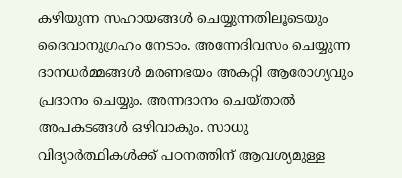കഴിയുന്ന സഹായങ്ങള്‍ ചെയ്യുന്നതിലൂടെയും ദൈവാനുഗ്രഹം നേടാം. അന്നേദിവസം ചെയ്യുന്ന ദാനധര്‍മ്മങ്ങള്‍ മരണഭയം അകറ്റി ആരോഗ്യവും പ്രദാനം ചെയ്യും. അന്നദാനം ചെയ്താല്‍ അപകടങ്ങള്‍ ഒഴിവാകും. സാധു വിദ്യാര്‍ത്ഥികള്‍ക്ക് പഠനത്തിന് ആവശ്യമുള്ള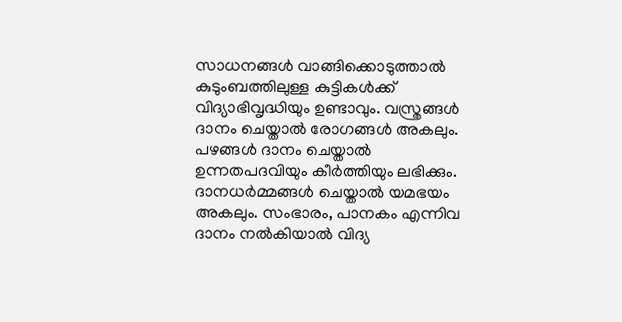സാധനങ്ങള്‍ വാങ്ങിക്കൊടുത്താല്‍ കുടുംബത്തിലുള്ള കുട്ടികള്‍ക്ക് വിദ്യാഭിവൃദ്ധിയും ഉണ്ടാവും. വസ്ത്രങ്ങള്‍ ദാനം ചെയ്താല്‍ രോഗങ്ങള്‍ അകലും. പഴങ്ങള്‍ ദാനം ചെയ്താല്‍ ഉന്നതപദവിയും കീര്‍ത്തിയും ലഭിക്കും. ദാനധര്‍മ്മങ്ങള്‍ ചെയ്താല്‍ യമഭയം അകലും. സംഭാരം, പാനകം എന്നിവ ദാനം നല്‍കിയാല്‍ വിദ്യ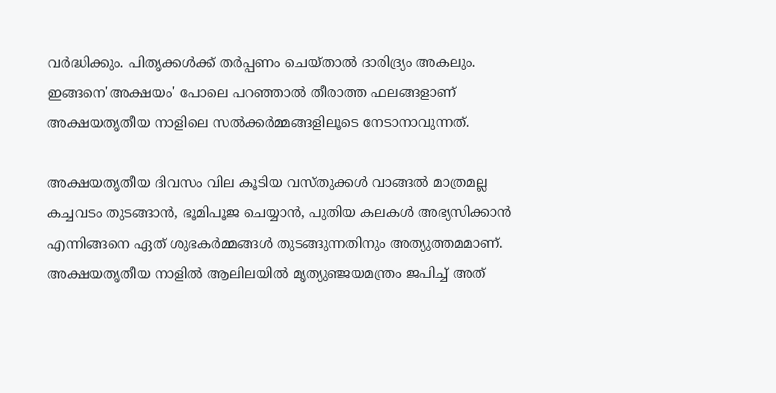വര്‍ദ്ധിക്കും. പിതൃക്കള്‍ക്ക് തര്‍പ്പണം ചെയ്താല്‍ ദാരിദ്ര്യം അകലും. ഇങ്ങനെ'അക്ഷയം' പോലെ പറഞ്ഞാല്‍ തീരാത്ത ഫലങ്ങളാണ് അക്ഷയതൃതീയ നാളിലെ സല്‍ക്കര്‍മ്മങ്ങളിലൂടെ നേടാനാവുന്നത്.

അക്ഷയതൃതീയ ദിവസം വില കൂടിയ വസ്തുക്കള്‍ വാങ്ങല്‍ മാത്രമല്ല കച്ചവടം തുടങ്ങാന്‍, ഭൂമിപൂജ ചെയ്യാന്‍, പുതിയ കലകള്‍ അഭ്യസിക്കാന്‍ എന്നിങ്ങനെ ഏത് ശുഭകര്‍മ്മങ്ങള്‍ തുടങ്ങുന്നതിനും അത്യുത്തമമാണ്. അക്ഷയതൃതീയ നാളില്‍ ആലിലയില്‍ മൃത്യുഞ്ജയമന്ത്രം ജപിച്ച് അത്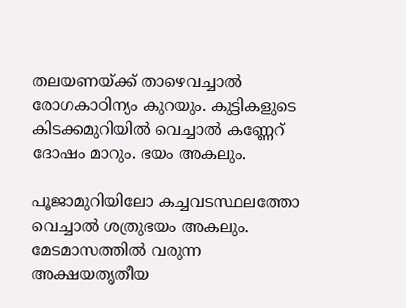തലയണയ്ക്ക് താഴെവച്ചാല്‍ രോഗകാഠിന്യം കുറയും. കുട്ടികളുടെ കിടക്കമുറിയില്‍ വെച്ചാല്‍ കണ്ണേറ് ദോഷം മാറും. ഭയം അകലും.

പൂജാമുറിയിലോ കച്ചവടസ്ഥലത്തോ വെച്ചാല്‍ ശത്രുഭയം അകലും. മേടമാസത്തില്‍ വരുന്ന അക്ഷയതൃതീയ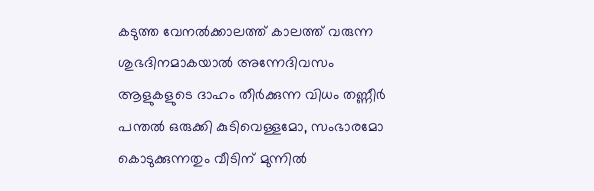കടുത്ത വേനല്‍ക്കാലത്ത് കാലത്ത് വരുന്ന ശുഭദിനമാകയാല്‍ അന്നേദിവസം ആളുകളുടെ ദാഹം തീര്‍ക്കുന്ന വിധം തണ്ണീര്‍ പന്തല്‍ ഒരുക്കി കുടിവെള്ളമോ, സംഭാരമോ കൊടുക്കുന്നതും വീടിന് മുന്നില്‍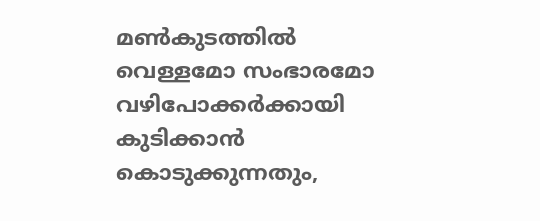മണ്‍കുടത്തില്‍ വെള്ളമോ സംഭാരമോ വഴിപോക്കര്‍ക്കായി കുടിക്കാന്‍ കൊടുക്കുന്നതും,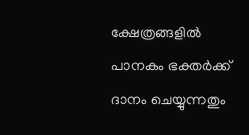ക്ഷേത്രങ്ങളില്‍ പാനകം ഭക്തര്‍ക്ക് ദാനം ചെയ്യുന്നതും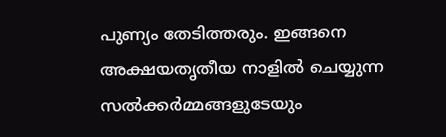പുണ്യം തേടിത്തരും. ഇങ്ങനെ അക്ഷയതൃതീയ നാളില്‍ ചെയ്യുന്ന സല്‍ക്കര്‍മ്മങ്ങളുടേയും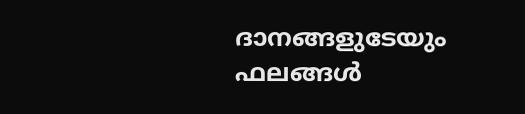ദാനങ്ങളുടേയും ഫലങ്ങള്‍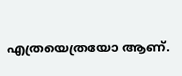എത്രയെത്രയോ ആണ്.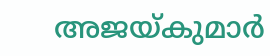അജയ്കുമാര്‍